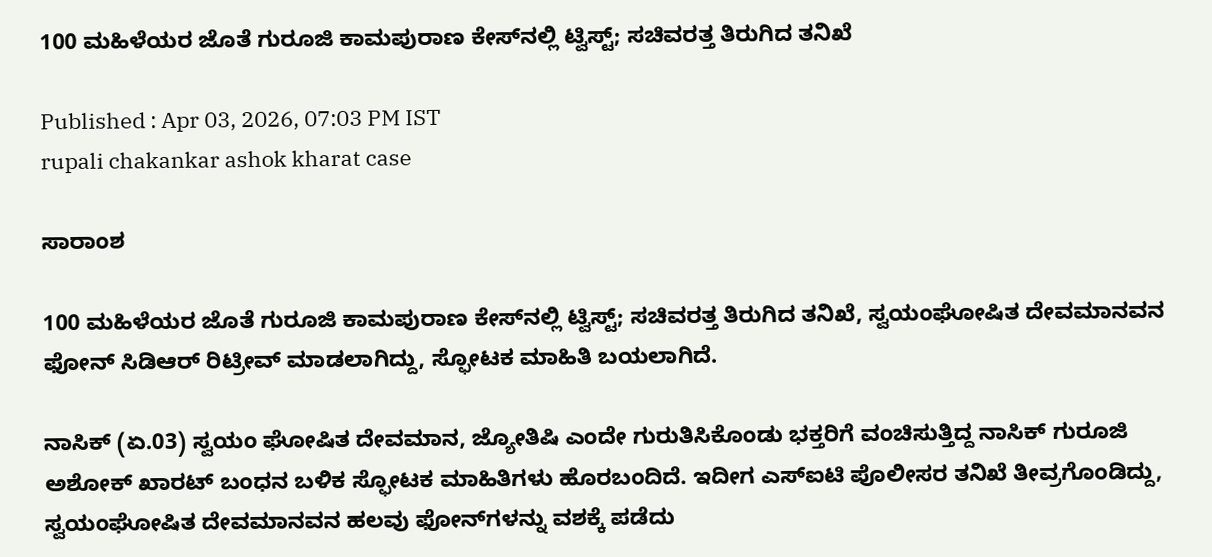100 ಮಹಿಳೆಯರ ಜೊತೆ ಗುರೂಜಿ ಕಾಮಪುರಾಣ ಕೇಸ್‌ನಲ್ಲಿ ಟ್ವಿಸ್ಟ್; ಸಚಿವರತ್ತ ತಿರುಗಿದ ತನಿಖೆ

Published : Apr 03, 2026, 07:03 PM IST
rupali chakankar ashok kharat case

ಸಾರಾಂಶ

100 ಮಹಿಳೆಯರ ಜೊತೆ ಗುರೂಜಿ ಕಾಮಪುರಾಣ ಕೇಸ್‌ನಲ್ಲಿ ಟ್ವಿಸ್ಟ್; ಸಚಿವರತ್ತ ತಿರುಗಿದ ತನಿಖೆ, ಸ್ವಯಂಘೋಷಿತ ದೇವಮಾನವನ ಫೋನ್ ಸಿಡಿಆರ್ ರಿಟ್ರೀವ್ ಮಾಡಲಾಗಿದ್ದು, ಸ್ಫೋಟಕ ಮಾಹಿತಿ ಬಯಲಾಗಿದೆ.

ನಾಸಿಕ್ (ಏ.03) ಸ್ವಯಂ ಘೋಷಿತ ದೇವಮಾನ, ಜ್ಯೋತಿಷಿ ಎಂದೇ ಗುರುತಿಸಿಕೊಂಡು ಭಕ್ತರಿಗೆ ವಂಚಿಸುತ್ತಿದ್ದ ನಾಸಿಕ್ ಗುರೂಜಿ ಅಶೋಕ್ ಖಾರಟ್ ಬಂಧನ ಬಳಿಕ ಸ್ಫೋಟಕ ಮಾಹಿತಿಗಳು ಹೊರಬಂದಿದೆ. ಇದೀಗ ಎಸ್ಐಟಿ ಪೊಲೀಸರ ತನಿಖೆ ತೀವ್ರಗೊಂಡಿದ್ದು, ಸ್ವಯಂಘೋಷಿತ ದೇವಮಾನವನ ಹಲವು ಫೋನ್‌ಗಳನ್ನು ವಶಕ್ಕೆ ಪಡೆದು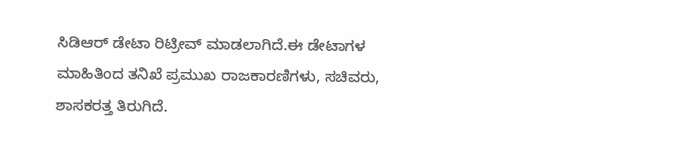ಸಿಡಿಆರ್ ಡೇಟಾ ರಿಟ್ರೀವ್ ಮಾಡಲಾಗಿದೆ.ಈ ಡೇಟಾಗಳ ಮಾಹಿತಿಂದ ತನಿಖೆ ಪ್ರಮುಖ ರಾಜಕಾರಣಿಗಳು, ಸಚಿವರು, ಶಾಸಕರತ್ತ ತಿರುಗಿದೆ.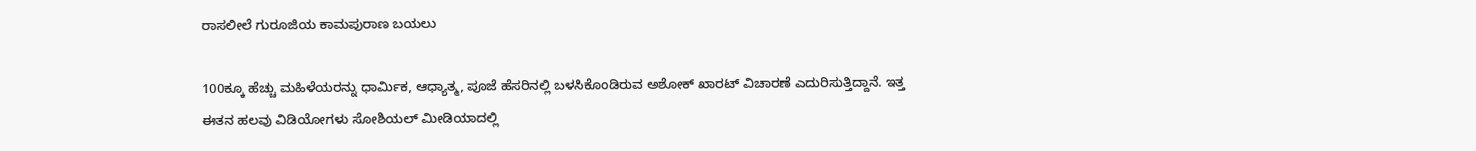ರಾಸಲೀಲೆ ಗುರೂಜಿಯ ಕಾಮಪುರಾಣ ಬಯಲು

100ಕ್ಕೂ ಹೆಚ್ಚು ಮಹಿಳೆಯರನ್ನು ಧಾರ್ಮಿಕ, ಆಧ್ಯಾತ್ಮ, ಪೂಜೆ ಹೆಸರಿನಲ್ಲಿ ಬಳಸಿಕೊಂಡಿರುವ ಅಶೋಕ್ ಖಾರಟ್ ವಿಚಾರಣೆ ಎದುರಿಸುತ್ತಿದ್ದಾನೆ. ಇತ್ತ ಈತನ ಹಲವು ವಿಡಿಯೋಗಳು ಸೋಶಿಯಲ್ ಮೀಡಿಯಾದಲ್ಲಿ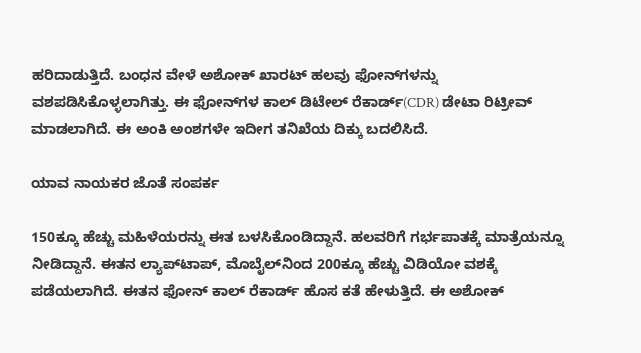ಹರಿದಾಡುತ್ತಿದೆ. ಬಂಧನ ವೇಳೆ ಅಶೋಕ್ ಖಾರಟ್ ಹಲವು ಫೋನ್‌ಗಳನ್ನು ವಶಪಡಿಸಿಕೊಳ್ಳಲಾಗಿತ್ತು. ಈ ಫೋನ್‌ಗಳ ಕಾಲ್ ಡಿಟೇಲ್ ರೆಕಾರ್ಡ್(CDR) ಡೇಟಾ ರಿಟ್ರೀವ್ ಮಾಡಲಾಗಿದೆ. ಈ ಅಂಕಿ ಅಂಶಗಳೇ ಇದೀಗ ತನಿಖೆಯ ದಿಕ್ಕು ಬದಲಿಸಿದೆ.

ಯಾವ ನಾಯಕರ ಜೊತೆ ಸಂಪರ್ಕ

150ಕ್ಕೂ ಹೆಚ್ಚು ಮಹಿಳೆಯರನ್ನು ಈತ ಬಳಸಿಕೊಂಡಿದ್ದಾನೆ. ಹಲವರಿಗೆ ಗರ್ಭಪಾತಕ್ಕೆ ಮಾತ್ರೆಯನ್ನೂ ನೀಡಿದ್ದಾನೆ. ಈತನ ಲ್ಯಾಪ್‌ಟಾಪ್, ಮೊಬೈಲ್‌ನಿಂದ 200ಕ್ಕೂ ಹೆಚ್ಚು ವಿಡಿಯೋ ವಶಕ್ಕೆ ಪಡೆಯಲಾಗಿದೆ. ಈತನ ಫೋನ್ ಕಾಲ್ ರೆಕಾರ್ಡ್ ಹೊಸ ಕತೆ ಹೇಳುತ್ತಿದೆ. ಈ ಅಶೋಕ್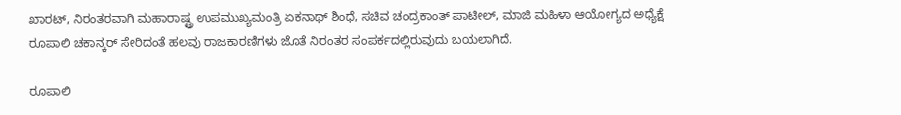ಖಾರಟ್, ನಿರಂತರವಾಗಿ ಮಹಾರಾಷ್ಟ್ರ ಉಪಮುಖ್ಯಮಂತ್ರಿ ಏಕನಾಥ್ ಶಿಂಧೆ, ಸಚಿವ ಚಂದ್ರಕಾಂತ್ ಪಾಟೀಲ್, ಮಾಜಿ ಮಹಿಳಾ ಆಯೋಗ್ಯದ ಅಧ್ಯೆಕ್ಷೆ ರೂಪಾಲಿ ಚಕಾನ್ಕರ್ ಸೇರಿದಂತೆ ಹಲವು ರಾಜಕಾರಣಿಗಳು ಜೊತೆ ನಿರಂತರ ಸಂಪರ್ಕದಲ್ಲಿರುವುದು ಬಯಲಾಗಿದೆ.

ರೂಪಾಲಿ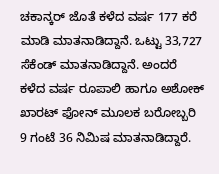ಚಕಾನ್ಕರ್ ಜೊತೆ ಕಳೆದ ವರ್ಷ 177 ಕರೆ ಮಾಡಿ ಮಾತನಾಡಿದ್ದಾನೆ. ಒಟ್ಟು 33,727 ಸೆಕೆಂಡ್ ಮಾತನಾಡಿದ್ದಾನೆ. ಅಂದರೆ ಕಳೆದ ವರ್ಷ ರೂಪಾಲಿ ಹಾಗೂ ಅಶೋಕ್ ಖಾರಟ್ ಫೋನ್ ಮೂಲಕ ಬರೋಬ್ಬರಿ 9 ಗಂಟೆ 36 ನಿಮಿಷ ಮಾತನಾಡಿದ್ದಾರೆ.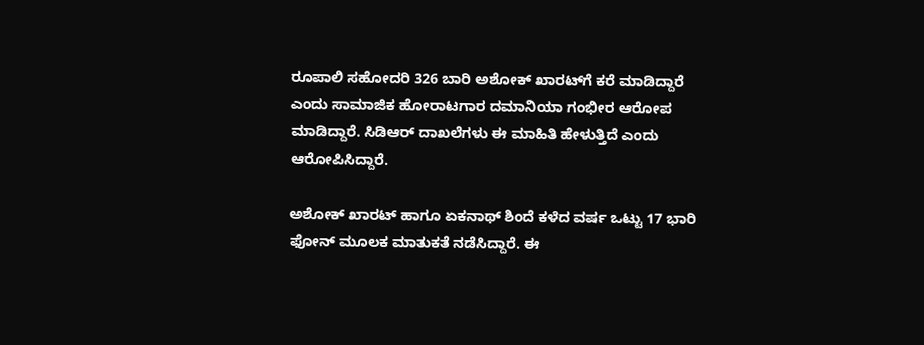ರೂಪಾಲಿ ಸಹೋದರಿ 326 ಬಾರಿ ಅಶೋಕ್ ಖಾರಟ್‌ಗೆ ಕರೆ ಮಾಡಿದ್ದಾರೆ ಎಂದು ಸಾಮಾಜಿಕ ಹೋರಾಟಗಾರ ದಮಾನಿಯಾ ಗಂಭೀರ ಆರೋಪ ಮಾಡಿದ್ದಾರೆ. ಸಿಡಿಆರ್ ದಾಖಲೆಗಳು ಈ ಮಾಹಿತಿ ಹೇಳುತ್ತಿದೆ ಎಂದು ಆರೋಪಿಸಿದ್ದಾರೆ.

ಅಶೋಕ್ ಖಾರಟ್ ಹಾಗೂ ಏಕನಾಥ್ ಶಿಂದೆ ಕಳೆದ ವರ್ಷ ಒಟ್ಟು 17 ಭಾರಿ ಫೋನ್ ಮೂಲಕ ಮಾತುಕತೆ ನಡೆಸಿದ್ದಾರೆ. ಈ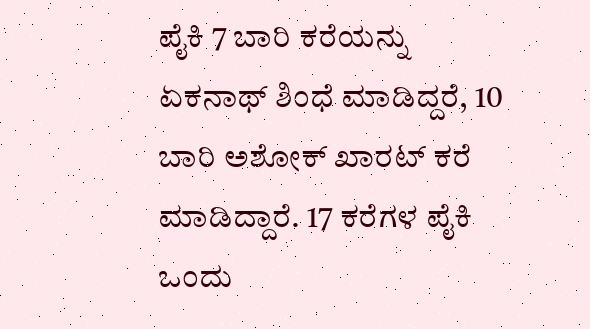ಪೈಕಿ 7 ಬಾರಿ ಕರೆಯನ್ನು ಏಕನಾಥ್ ಶಿಂಧೆ ಮಾಡಿದ್ದರೆ, 10 ಬಾರಿ ಅಶೋಕ್ ಖಾರಟ್ ಕರೆ ಮಾಡಿದ್ದಾರೆ. 17 ಕರೆಗಳ ಪೈಕಿ ಒಂದು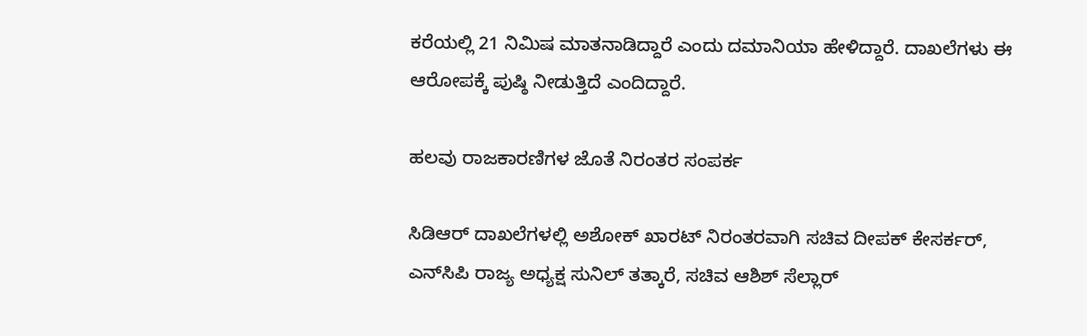ಕರೆಯಲ್ಲಿ 21 ನಿಮಿಷ ಮಾತನಾಡಿದ್ದಾರೆ ಎಂದು ದಮಾನಿಯಾ ಹೇಳಿದ್ದಾರೆ. ದಾಖಲೆಗಳು ಈ ಆರೋಪಕ್ಕೆ ಪುಷ್ಠಿ ನೀಡುತ್ತಿದೆ ಎಂದಿದ್ದಾರೆ.

ಹಲವು ರಾಜಕಾರಣಿಗಳ ಜೊತೆ ನಿರಂತರ ಸಂಪರ್ಕ

ಸಿಡಿಆರ್ ದಾಖಲೆಗಳಲ್ಲಿ ಅಶೋಕ್ ಖಾರಟ್ ನಿರಂತರವಾಗಿ ಸಚಿವ ದೀಪಕ್ ಕೇಸರ್ಕರ್, ಎನ್‌ಸಿಪಿ ರಾಜ್ಯ ಅಧ್ಯಕ್ಷ ಸುನಿಲ್ ತತ್ಕಾರೆ, ಸಚಿವ ಆಶಿಶ್ ಸೆಲ್ಲಾರ್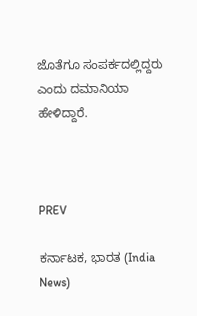ಜೊತೆಗೂ ಸಂಪರ್ಕದಲ್ಲಿದ್ದರು ಎಂದು ದಮಾನಿಯಾ ಹೇಳಿದ್ದಾರೆ.



PREV

ಕರ್ನಾಟಕ, ಭಾರತ (India News)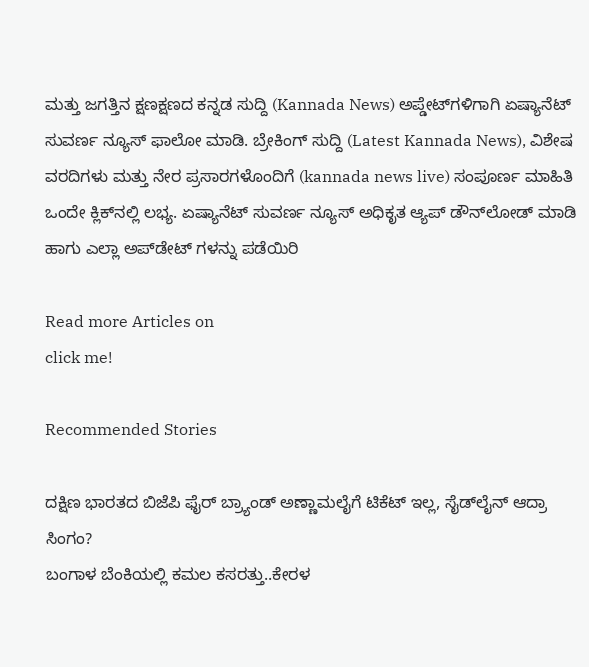ಮತ್ತು ಜಗತ್ತಿನ ಕ್ಷಣಕ್ಷಣದ ಕನ್ನಡ ಸುದ್ದಿ (Kannada News) ಅಪ್ಡೇಟ್‌ಗಳಿಗಾಗಿ ಏಷ್ಯಾನೆಟ್ ಸುವರ್ಣ ನ್ಯೂಸ್‌ ಫಾಲೋ ಮಾಡಿ. ಬ್ರೇಕಿಂಗ್ ಸುದ್ದಿ (Latest Kannada News), ವಿಶೇಷ ವರದಿಗಳು ಮತ್ತು ನೇರ ಪ್ರಸಾರಗಳೊಂದಿಗೆ (kannada news live) ಸಂಪೂರ್ಣ ಮಾಹಿತಿ ಒಂದೇ ಕ್ಲಿಕ್‌ನಲ್ಲಿ ಲಭ್ಯ. ಏಷ್ಯಾನೆಟ್ ಸುವರ್ಣ ನ್ಯೂಸ್ ಅಧಿಕೃತ ಆ್ಯಪ್ ಡೌನ್‌ಲೋಡ್ ಮಾಡಿ ಹಾಗು ಎಲ್ಲಾ ಅಪ್‌ಡೇಟ್ ಗಳನ್ನು ಪಡೆಯಿರಿ

Read more Articles on
click me!

Recommended Stories

ದಕ್ಷಿಣ ಭಾರತದ ಬಿಜೆಪಿ ಫೈರ್ ಬ್ರ್ಯಾಂಡ್ ಅಣ್ಣಾಮಲೈಗೆ ಟಿಕೆಟ್ ಇಲ್ಲ, ಸೈಡ್‌ಲೈನ್ ಆದ್ರಾ ಸಿಂಗಂ?
ಬಂಗಾಳ ಬೆಂಕಿಯಲ್ಲಿ ಕಮಲ ಕಸರತ್ತು..ಕೇರಳ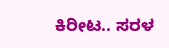ಕಿರೀಟ.. ಸರಳ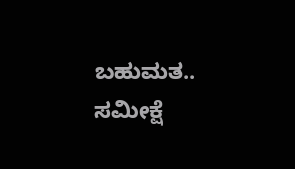ಬಹುಮತ.. ಸಮೀಕ್ಷೆ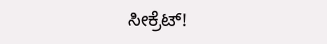ಸೀಕ್ರೆಟ್!